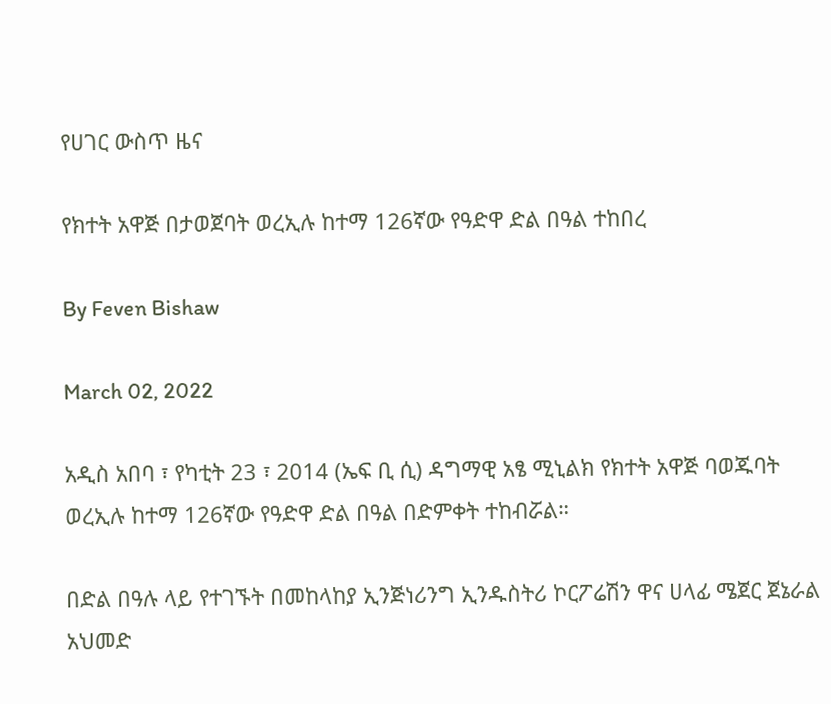የሀገር ውስጥ ዜና

የክተት አዋጅ በታወጀባት ወረኢሉ ከተማ 126ኛው የዓድዋ ድል በዓል ተከበረ

By Feven Bishaw

March 02, 2022

አዲስ አበባ ፣ የካቲት 23 ፣ 2014 (ኤፍ ቢ ሲ) ዳግማዊ አፄ ሚኒልክ የክተት አዋጅ ባወጁባት ወረኢሉ ከተማ 126ኛው የዓድዋ ድል በዓል በድምቀት ተከብሯል።

በድል በዓሉ ላይ የተገኙት በመከላከያ ኢንጅነሪንግ ኢንዱስትሪ ኮርፖሬሽን ዋና ሀላፊ ሜጀር ጀኔራል አህመድ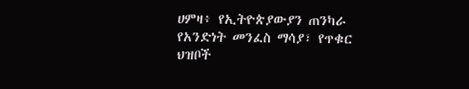ሀምዛ፥ የኢትዮጵያውያን ጠንካራ የአንድነት መንፈስ ማሳያ፣ የጥቁር ህዝቦች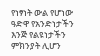የነፃነት ውል የሆነው ዓድዋ የአንድነታችን እንጅ የልዩነታችን ምክንያት ሊሆን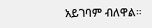አይገባም ብለዋል።